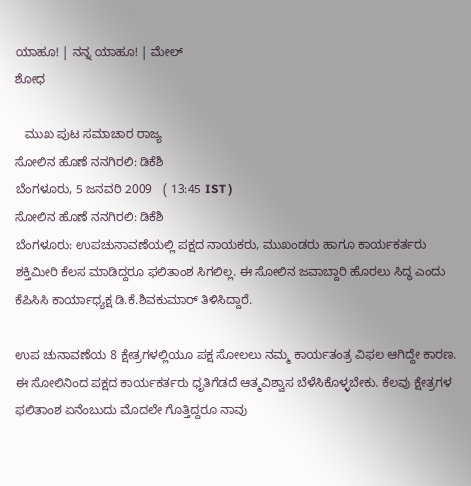ಯಾಹೂ! | ನನ್ನ ಯಾಹೂ! | ಮೇಲ್
ಶೋಧ

   ಮುಖ ಪುಟ ಸಮಾಚಾರ ರಾಜ್ಯ
ಸೋಲಿನ ಹೊಣೆ ನನಗಿರಲಿ: ಡಿಕೆಶಿ
ಬೆಂಗಳೂರು, 5 ಜನವರಿ 2009   ( 13:45 IST )
ಸೋಲಿನ ಹೊಣೆ ನನಗಿರಲಿ: ಡಿಕೆಶಿ
ಬೆಂಗಳೂರು: ಉಪಚುನಾವಣೆಯಲ್ಲಿ ಪಕ್ಷದ ನಾಯಕರು, ಮುಖಂಡರು ಹಾಗೂ ಕಾರ್ಯಕರ್ತರು ಶಕ್ತಿಮೀರಿ ಕೆಲಸ ಮಾಡಿದ್ದರೂ ಫಲಿತಾಂಶ ಸಿಗಲಿಲ್ಲ. ಈ ಸೋಲಿನ ಜವಾಬ್ದಾರಿ ಹೊರಲು ಸಿದ್ಧ ಎಂದು ಕೆಪಿಸಿಸಿ ಕಾರ್ಯಾಧ್ಯಕ್ಷ ಡಿ.ಕೆ.ಶಿವಕುಮಾರ್ ತಿಳಿಸಿದ್ದಾರೆ.

ಉಪ ಚುನಾವಣೆಯ 8 ಕ್ಷೇತ್ರಗಳಲ್ಲಿಯೂ ಪಕ್ಷ ಸೋಲಲು ನಮ್ಮ ಕಾರ್ಯತಂತ್ರ ವಿಫಲ ಆಗಿದ್ದೇ ಕಾರಣ. ಈ ಸೋಲಿನಿಂದ ಪಕ್ಷದ ಕಾರ್ಯಕರ್ತರು ಧೃತಿಗೆಡದೆ ಆತ್ಮವಿಶ್ವಾಸ ಬೆಳೆಸಿಕೊಳ್ಳಬೇಕು. ಕೆಲವು ಕ್ಷೇತ್ರಗಳ ಫಲಿತಾಂಶ ಏನೆಂಬುದು ಮೊದಲೇ ಗೊತ್ತಿದ್ದರೂ ನಾವು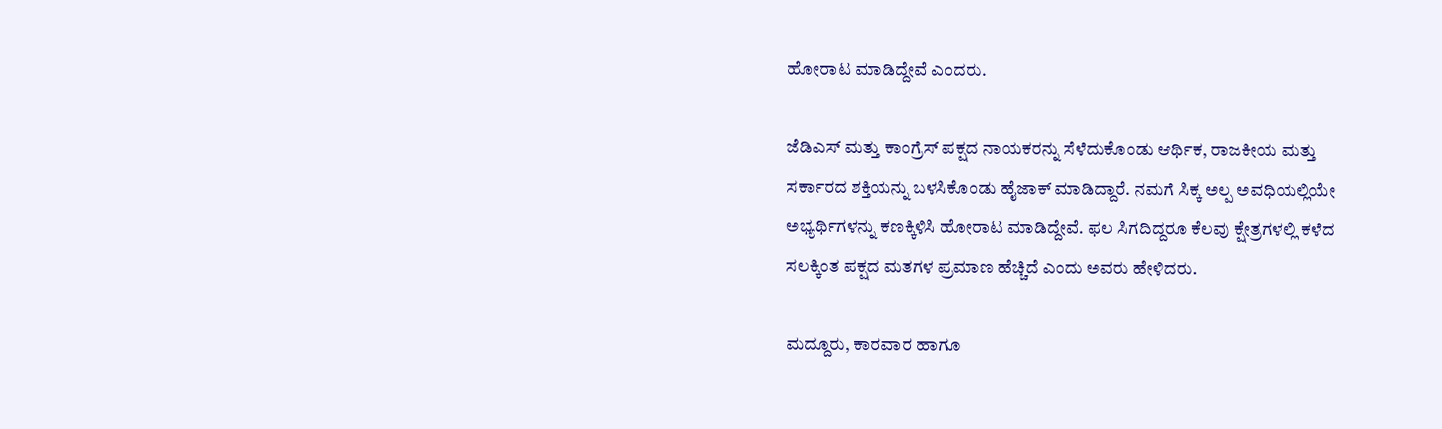ಹೋರಾಟ ಮಾಡಿದ್ದೇವೆ ಎಂದರು.

ಜೆಡಿಎಸ್ ಮತ್ತು ಕಾಂಗ್ರೆಸ್ ಪಕ್ಷದ ನಾಯಕರನ್ನು ಸೆಳೆದುಕೊಂಡು ಆರ್ಥಿಕ, ರಾಜಕೀಯ ಮತ್ತು ಸರ್ಕಾರದ ಶಕ್ತಿಯನ್ನು ಬಳಸಿಕೊಂಡು ಹೈಜಾಕ್ ಮಾಡಿದ್ದಾರೆ. ನಮಗೆ ಸಿಕ್ಕ ಅಲ್ಪ ಅವಧಿಯಲ್ಲಿಯೇ ಅಭ್ಯರ್ಥಿಗಳನ್ನು ಕಣಕ್ಕಿಳಿಸಿ ಹೋರಾಟ ಮಾಡಿದ್ದೇವೆ. ಫಲ ಸಿಗದಿದ್ದರೂ ಕೆಲವು ಕ್ಷೇತ್ರಗಳಲ್ಲಿ ಕಳೆದ ಸಲಕ್ಕಿಂತ ಪಕ್ಷದ ಮತಗಳ ಪ್ರಮಾಣ ಹೆಚ್ಚಿದೆ ಎಂದು ಅವರು ಹೇಳಿದರು.

ಮದ್ದೂರು, ಕಾರವಾರ ಹಾಗೂ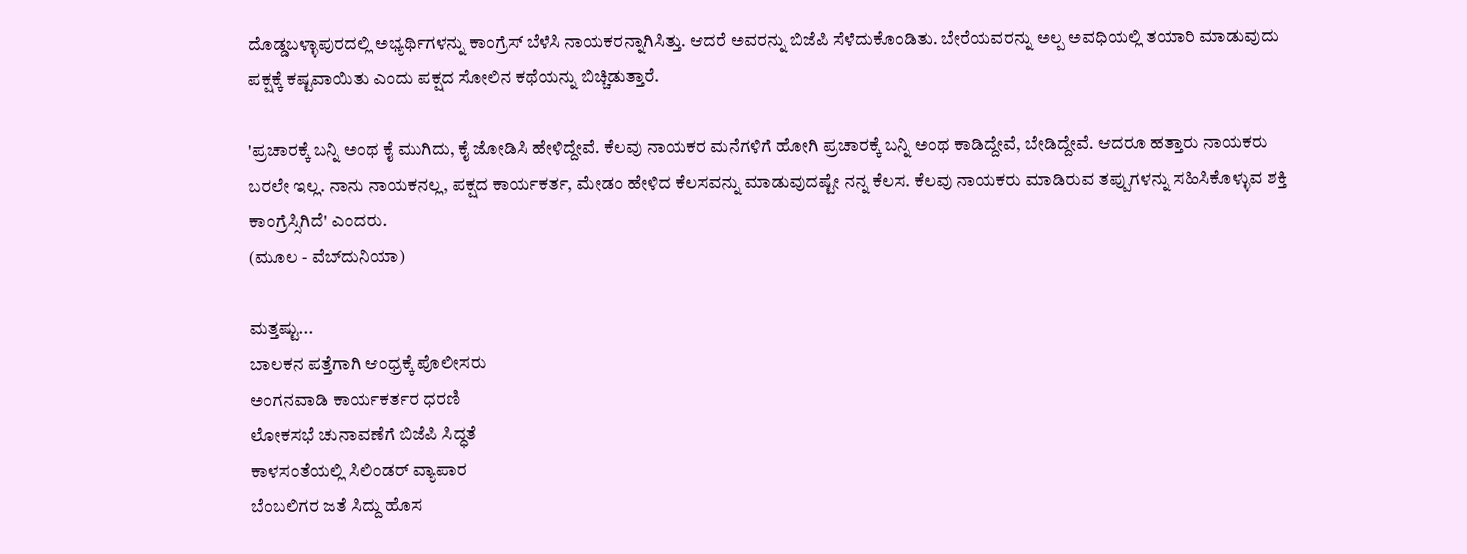ದೊಡ್ಡಬಳ್ಳಾಪುರದಲ್ಲಿ ಅಭ್ಯರ್ಥಿಗಳನ್ನು ಕಾಂಗ್ರೆಸ್ ಬೆಳೆಸಿ ನಾಯಕರನ್ನಾಗಿಸಿತ್ತು. ಆದರೆ ಅವರನ್ನು ಬಿಜೆಪಿ ಸೆಳೆದುಕೊಂಡಿತು. ಬೇರೆಯವರನ್ನು ಅಲ್ಪ ಅವಧಿಯಲ್ಲಿ ತಯಾರಿ ಮಾಡುವುದು ಪಕ್ಷಕ್ಕೆ ಕಷ್ಟವಾಯಿತು ಎಂದು ಪಕ್ಷದ ಸೋಲಿನ ಕಥೆಯನ್ನು ಬಿಚ್ಚಿಡುತ್ತಾರೆ.

'ಪ್ರಚಾರಕ್ಕೆ ಬನ್ನಿ ಅಂಥ ಕೈ ಮುಗಿದು, ಕೈ ಜೋಡಿಸಿ ಹೇಳಿದ್ದೇವೆ. ಕೆಲವು ನಾಯಕರ ಮನೆಗಳಿಗೆ ಹೋಗಿ ಪ್ರಚಾರಕ್ಕೆ ಬನ್ನಿ ಅಂಥ ಕಾಡಿದ್ದೇವೆ, ಬೇಡಿದ್ದೇವೆ. ಆದರೂ ಹತ್ತಾರು ನಾಯಕರು ಬರಲೇ ಇಲ್ಲ. ನಾನು ನಾಯಕನಲ್ಲ, ಪಕ್ಷದ ಕಾರ್ಯಕರ್ತ, ಮೇಡಂ ಹೇಳಿದ ಕೆಲಸವನ್ನು ಮಾಡುವುದಷ್ಟೇ ನನ್ನ ಕೆಲಸ. ಕೆಲವು ನಾಯಕರು ಮಾಡಿರುವ ತಪ್ಪುಗಳನ್ನು ಸಹಿಸಿಕೊಳ್ಳುವ ಶಕ್ತಿ ಕಾಂಗ್ರೆಸ್ಸಿಗಿದೆ' ಎಂದರು.
(ಮೂಲ - ವೆಬ್‌ದುನಿಯಾ)

ಮತ್ತಷ್ಟು...
ಬಾಲಕನ ಪತ್ತೆಗಾಗಿ ಆಂಧ್ರಕ್ಕೆ ಪೊಲೀಸರು
ಅಂಗನವಾಡಿ ಕಾರ್ಯಕರ್ತರ ಧರಣಿ
ಲೋಕಸಭೆ ಚುನಾವಣೆಗೆ ಬಿಜೆಪಿ ಸಿದ್ಧತೆ
ಕಾಳಸಂತೆಯಲ್ಲಿ ಸಿಲಿಂಡರ್ ವ್ಯಾಪಾರ
ಬೆಂಬಲಿಗರ ಜತೆ ಸಿದ್ದು ಹೊಸ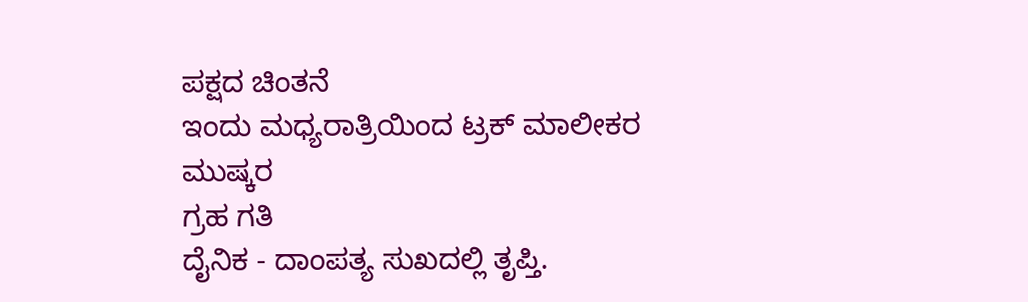ಪಕ್ಷದ ಚಿಂತನೆ
ಇಂದು ಮಧ್ಯರಾತ್ರಿಯಿಂದ ಟ್ರಕ್ ಮಾಲೀಕರ ಮುಷ್ಕರ
ಗ್ರಹ ಗತಿ
ದೈನಿಕ - ದಾಂಪತ್ಯ ಸುಖದಲ್ಲಿ ತೃಪ್ತಿ.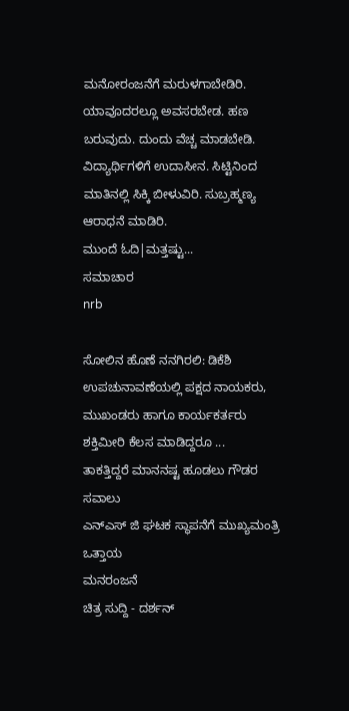ಮನೋರಂಜನೆಗೆ ಮರುಳಗಾಬೇಡಿರಿ. ಯಾವೂದರಲ್ಲೂ ಅವಸರಬೇಡ. ಹಣ ಬರುವುದು. ದುಂದು ವೆಚ್ಚ ಮಾಡಬೇಡಿ. ವಿದ್ಯಾರ್ಥಿಗಳಿಗೆ ಉದಾಸೀನ. ಸಿಟ್ಟಿನಿಂದ ಮಾತಿನಲ್ಲಿ ಸಿಕ್ಕಿ ಬೀಳುವಿರಿ. ಸುಬ್ರಹ್ಮಣ್ಯ ಆರಾಧನೆ ಮಾಡಿರಿ.
ಮುಂದೆ ಓದಿ|ಮತ್ತಷ್ಟು...
ಸಮಾಚಾರ
nrb

ಸೋಲಿನ ಹೊಣೆ ನನಗಿರಲಿ: ಡಿಕೆಶಿ
ಉಪಚುನಾವಣೆಯಲ್ಲಿ ಪಕ್ಷದ ನಾಯಕರು, ಮುಖಂಡರು ಹಾಗೂ ಕಾರ್ಯಕರ್ತರು ಶಕ್ತಿಮೀರಿ ಕೆಲಸ ಮಾಡಿದ್ದರೂ ...
ತಾಕತ್ತಿದ್ದರೆ ಮಾನನಷ್ಟ ಹೂಡಲು ಗೌಡರ ಸವಾಲು
ಎನ್ಎಸ್ ಜಿ ಘಟಕ ಸ್ಥಾಪನೆಗೆ ಮುಖ್ಯಮಂತ್ರಿ ಒತ್ತಾಯ
ಮನರಂಜನೆ
ಚಿತ್ರ ಸುದ್ದಿ - ದರ್ಶನ್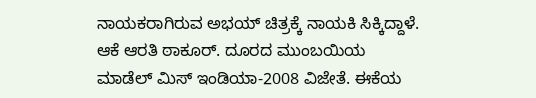ನಾಯಕರಾಗಿರುವ ಅಭಯ್ ಚಿತ್ರಕ್ಕೆ ನಾಯಕಿ ಸಿಕ್ಕಿದ್ದಾಳೆ. ಆಕೆ ಆರತಿ ಠಾಕೂರ್. ದೂರದ ಮುಂಬಯಿಯ ಮಾಡೆಲ್ ಮಿಸ್ ಇಂಡಿಯಾ-2008 ವಿಜೇತೆ. ಈಕೆಯ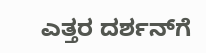ಎತ್ತರ ದರ್ಶನ್‌ಗೆ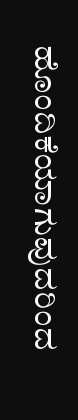ಹೊಂದಿಕೆಯಾಗುವುದರಿಂದ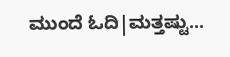ಮುಂದೆ ಓದಿ|ಮತ್ತಷ್ಟು...